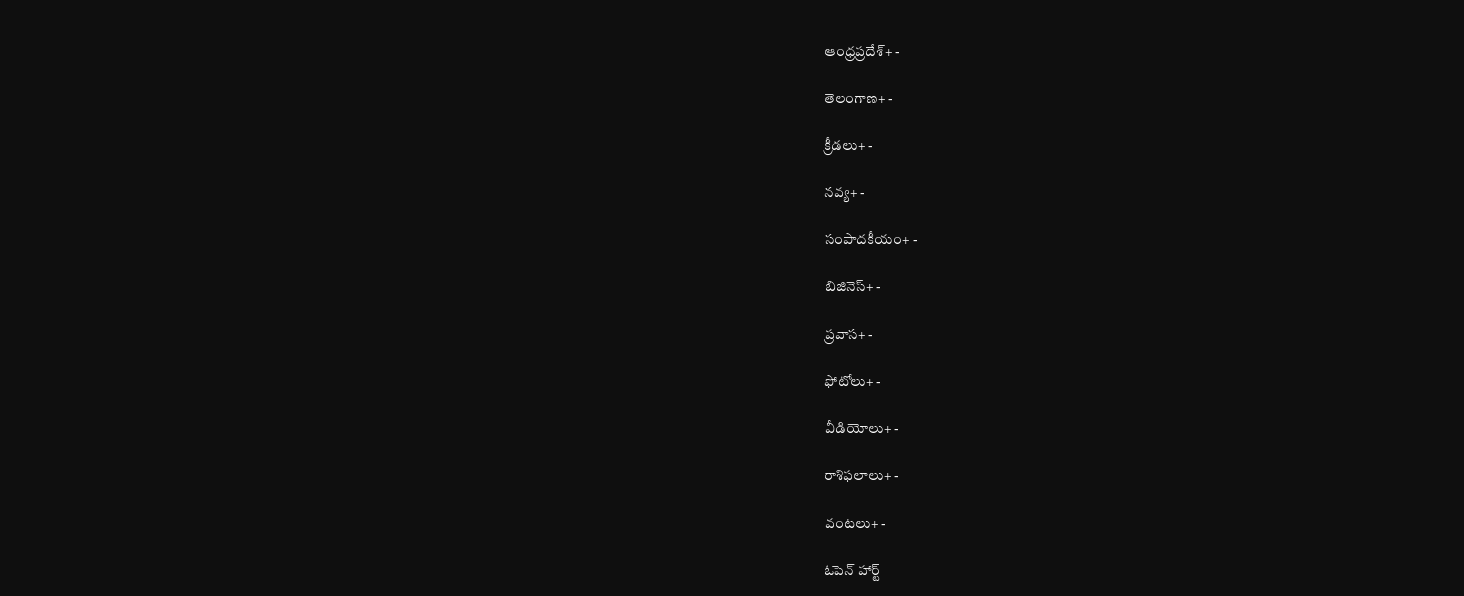ఆంధ్రప్రదేశ్+ -

తెలంగాణ+ -

క్రీడలు+ -

నవ్య+ -

సంపాదకీయం+ -

బిజినెస్+ -

ప్రవాస+ -

ఫోటోలు+ -

వీడియోలు+ -

రాశిఫలాలు+ -

వంటలు+ -

ఓపెన్ హార్ట్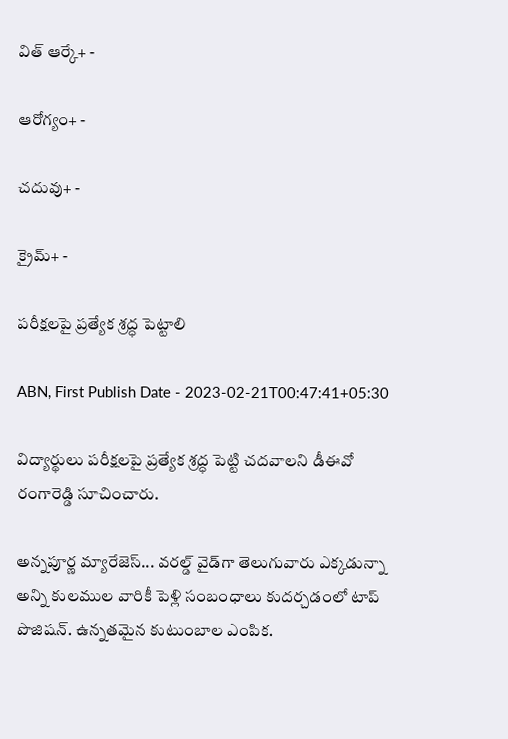విత్ ఆర్కే+ -

ఆరోగ్యం+ -

చదువు+ -

క్రైమ్+ -

పరీక్షలపై ప్రత్యేక శ్రద్ధ పెట్టాలి

ABN, First Publish Date - 2023-02-21T00:47:41+05:30

విద్యార్థులు పరీక్షలపై ప్రత్యేక శ్రద్ధ పెట్టి చదవాలని డీఈవో రంగారెడ్డి సూచించారు.

అన్నపూర్ణ మ్యారేజెస్... వరల్డ్ వైడ్‌గా తెలుగువారు ఎక్కడున్నా అన్ని కులముల వారికీ పెళ్లి సంబంధాలు కుదర్చడంలో టాప్ పొజిషన్. ఉన్నతమైన కుటుంబాల ఎంపిక.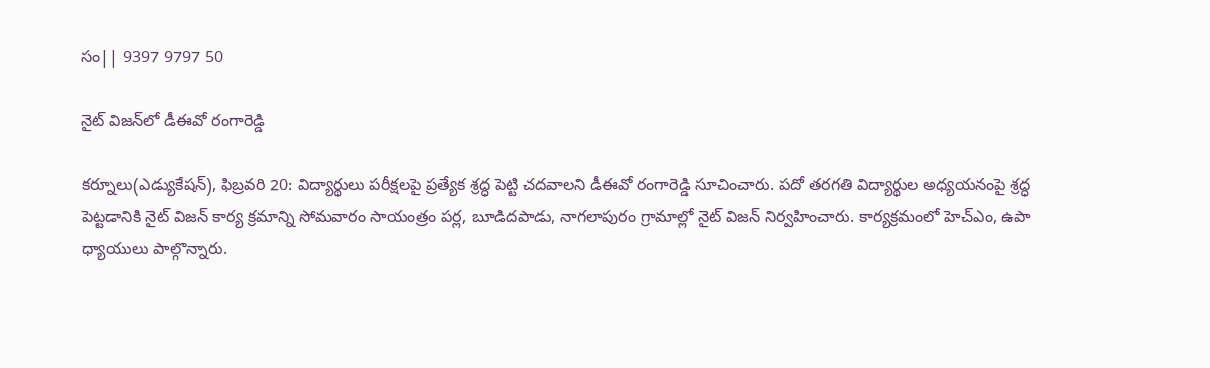సం|| 9397 9797 50

నైట్‌ విజన్‌లో డీఈవో రంగారెడ్డి

కర్నూలు(ఎడ్యుకేషన్‌), ఫిబ్రవరి 20: విద్యార్థులు పరీక్షలపై ప్రత్యేక శ్రద్ధ పెట్టి చదవాలని డీఈవో రంగారెడ్డి సూచించారు. పదో తరగతి విద్యార్థుల అధ్యయనంపై శ్రద్ధ పెట్టడానికి నైట్‌ విజన్‌ కార్య క్రమాన్ని సోమవారం సాయంత్రం పర్ల, బూడిదపాడు, నాగలాపురం గ్రామాల్లో నైట్‌ విజన్‌ నిర్వహించారు. కార్యక్రమంలో హెచ్‌ఎం, ఉపా ధ్యాయులు పాల్గొన్నారు.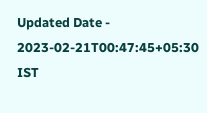Updated Date - 2023-02-21T00:47:45+05:30 IST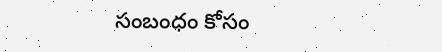సంబంధం కోసం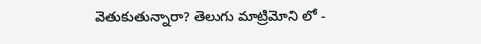వెతుకుతున్నారా? తెలుగు మాట్రిమోని లో -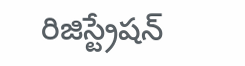రిజిస్ట్రేషన్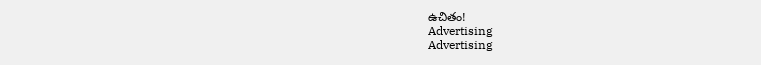ఉచితం!
Advertising
Advertising